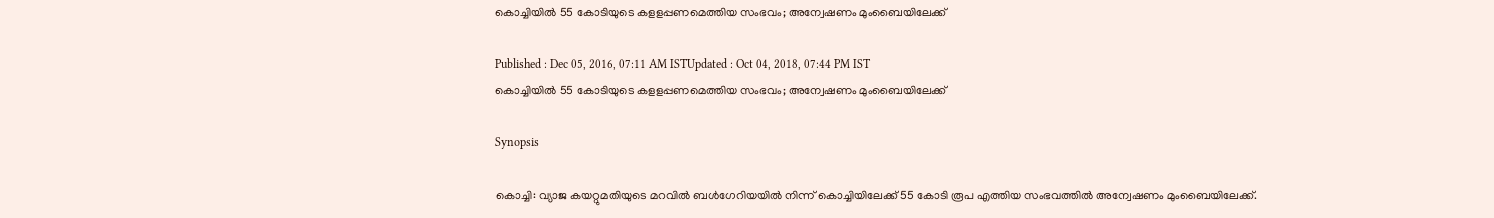കൊച്ചിയില്‍ 55 കോടിയുടെ കളളപ്പണമെത്തിയ സംഭവം; അന്വേഷണം മുംബൈയിലേക്ക്

Published : Dec 05, 2016, 07:11 AM ISTUpdated : Oct 04, 2018, 07:44 PM IST
കൊച്ചിയില്‍ 55 കോടിയുടെ കളളപ്പണമെത്തിയ സംഭവം; അന്വേഷണം മുംബൈയിലേക്ക്

Synopsis

കൊച്ചി: വ്യാജ കയറ്റുമതിയുടെ മറവിൽ ബൾഗേറിയയിൽ നിന്ന് കൊച്ചിയിലേക്ക് 55 കോടി രൂപ എത്തിയ സംഭവത്തിൽ അന്വേഷണം മുംബൈയിലേക്ക്.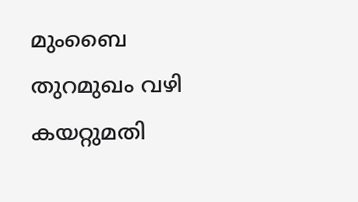മുംബൈ തുറമുഖം വഴി കയറ്റുമതി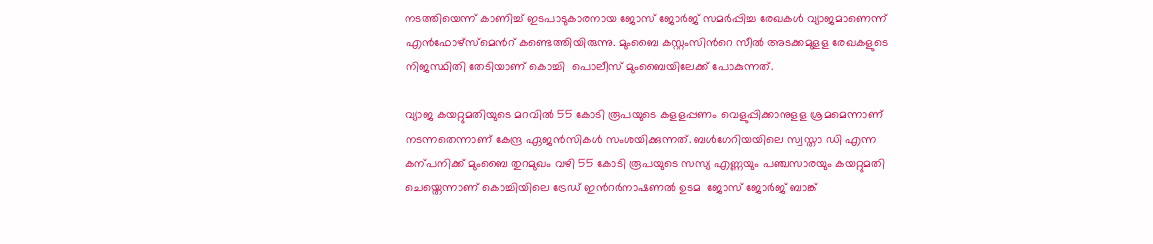നടത്തിയെന്ന് കാണിച്ച് ഇടപാടുകാരനായ ജോസ് ജോർജ് സമർപ്പിച്ച രേഖകൾ വ്യാജമാണെന്ന് എൻഫോഴ്സ്മെന്‍റ് കണ്ടെത്തിയിരുന്നു. മുംബൈ കസ്റ്റംസിന്‍റെ സീൽ അടക്കമുളള രേഖകളുടെ നിജസ്ഥിതി തേടിയാണ് കൊച്ചി  പൊലീസ് മുംബൈയിലേക്ക് പോകുന്നത്.

വ്യാജ കയറ്റുമതിയുടെ മറവിൽ 55 കോടി രൂപയുടെ കളളപ്പണം വെളുപ്പിക്കാനുളള ശ്രമമെന്നാണ്  നടന്നതെന്നാണ് കേന്ദ്ര ഏജൻസികൾ സംശയിക്കുന്നത്. ബൾഗേറിയയിലെ സ്വസ്താ ഡി എന്ന കന്പനിക്ക് മുംബൈ തുറമുഖം വഴി 55 കോടി രൂപയുടെ സസ്യ എണ്ണയും പ‌ഞ്ചസാരയും കയറ്റുമതി ചെയ്തെന്നാണ് കൊച്ചിയിലെ ട്രേഡ് ഇന്‍റര്‍നാഷണല്‍ ഉടമ  ജോസ് ജോർജ് ബാങ്ക്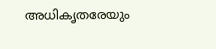അധികൃതരേയും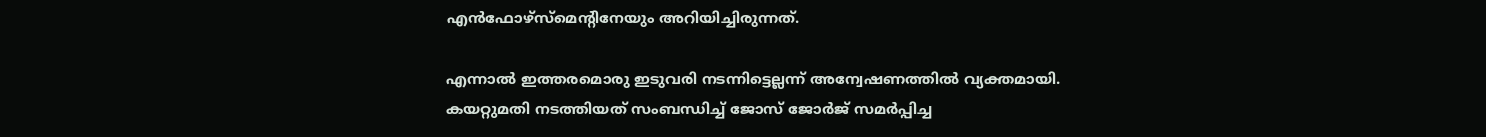എൻഫോഴ്സ്മെന്‍റിനേയും അറിയിച്ചിരുന്നത്.

എന്നാൽ ഇത്തരമൊരു ഇടുവരി നടന്നിട്ടെല്ലന്ന് അന്വേഷണത്തിൽ വ്യക്തമായി. കയറ്റുമതി നടത്തിയത് സംബന്ധിച്ച് ജോസ് ജോർജ് സമർപ്പിച്ച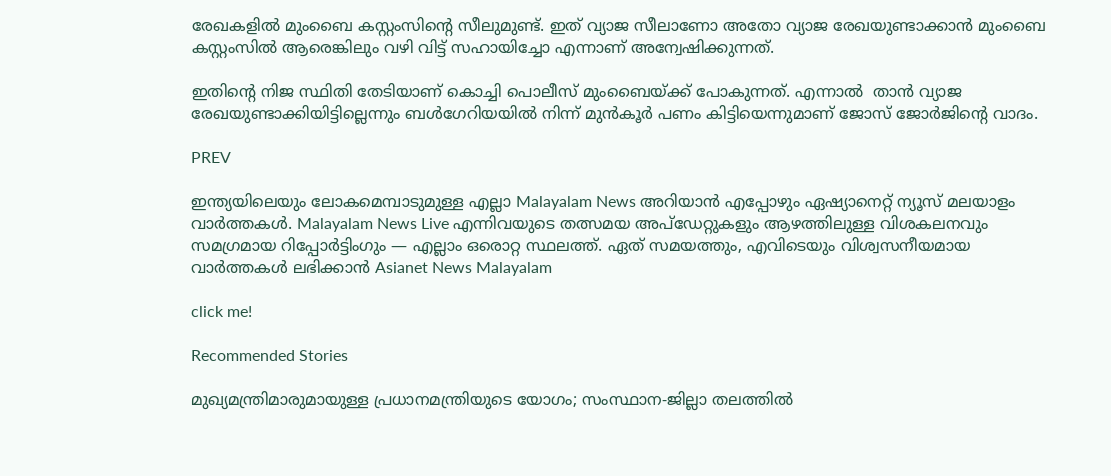രേഖകളിൽ മുംബൈ കസ്റ്റംസിന്‍റെ സീലുമുണ്ട്. ഇത് വ്യാജ സീലാണോ അതോ വ്യാജ രേഖയുണ്ടാക്കാൻ മുംബൈ കസ്റ്റംസില്‍ ആരെങ്കിലും വഴി വിട്ട് സഹായിച്ചോ എന്നാണ് അന്വേഷിക്കുന്നത്.

ഇതിന്‍റെ നിജ സ്ഥിതി തേടിയാണ് കൊച്ചി പൊലീസ് മുംബൈയ്ക്ക് പോകുന്നത്. എന്നാൽ  താൻ വ്യാജ രേഖയുണ്ടാക്കിയിട്ടില്ലെന്നും ബൾഗേറിയയിൽ നിന്ന് മുൻകൂർ‍ പണം കിട്ടിയെന്നുമാണ് ജോസ് ജോർജിന്‍റെ വാദം.

PREV

ഇന്ത്യയിലെയും ലോകമെമ്പാടുമുള്ള എല്ലാ Malayalam News അറിയാൻ എപ്പോഴും ഏഷ്യാനെറ്റ് ന്യൂസ് മലയാളം വാർത്തകൾ. Malayalam News Live എന്നിവയുടെ തത്സമയ അപ്‌ഡേറ്റുകളും ആഴത്തിലുള്ള വിശകലനവും സമഗ്രമായ റിപ്പോർട്ടിംഗും — എല്ലാം ഒരൊറ്റ സ്ഥലത്ത്. ഏത് സമയത്തും, എവിടെയും വിശ്വസനീയമായ വാർത്തകൾ ലഭിക്കാൻ Asianet News Malayalam

click me!

Recommended Stories

മുഖ്യമന്ത്രിമാരുമായുള്ള പ്രധാനമന്ത്രിയുടെ യോഗം; സംസ്ഥാന-ജില്ലാ തലത്തിൽ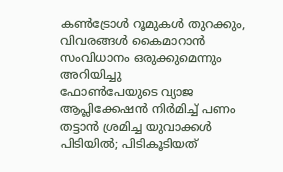കൺട്രോൾ റൂമുകൾ തുറക്കും, വിവരങ്ങൾ കൈമാറാൻ സംവിധാനം ഒരുക്കുമെന്നും അറിയിച്ചു
ഫോണ്‍പേയുടെ വ്യാജ ആപ്ലിക്കേഷൻ നിർമിച്ച് പണം തട്ടാൻ ശ്രമിച്ച യുവാക്കൾ പിടിയിൽ; പിടികൂടിയത്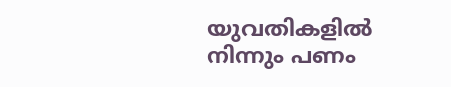യുവതികളിൽ നിന്നും പണം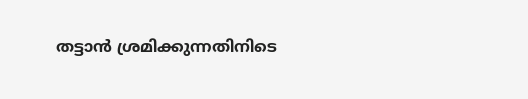തട്ടാൻ ശ്രമിക്കുന്നതിനിടെ